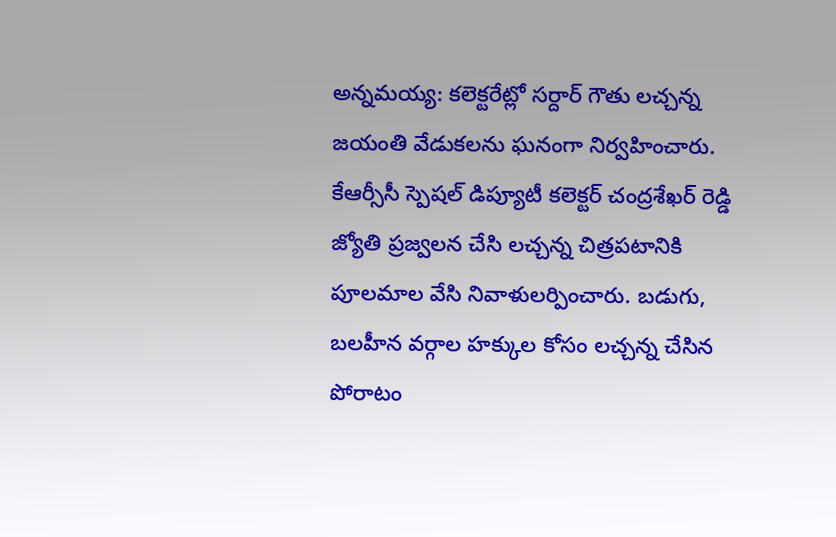అన్నమయ్య: కలెక్టరేట్లో సర్దార్ గౌతు లచ్చన్న జయంతి వేడుకలను ఘనంగా నిర్వహించారు. కేఆర్సీసీ స్పెషల్ డిప్యూటీ కలెక్టర్ చంద్రశేఖర్ రెడ్డి జ్యోతి ప్రజ్వలన చేసి లచ్చన్న చిత్రపటానికి పూలమాల వేసి నివాళులర్పించారు. బడుగు, బలహీన వర్గాల హక్కుల కోసం లచ్చన్న చేసిన పోరాటం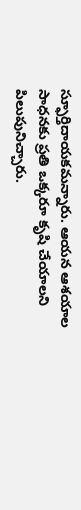స్ఫూర్తిదాయకమన్నారు. ఆయన ఆశయాల సాధనకు ప్రతి ఒక్కరూ కృషి చేయాలని పిలుపునిచ్చారు.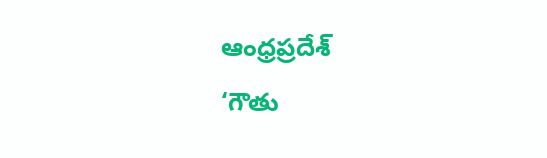ఆంధ్రప్రదేశ్
‘గౌతు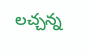లచ్చన్న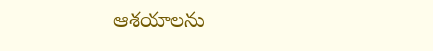ఆశయాలను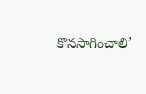కొనసాగించాలి’